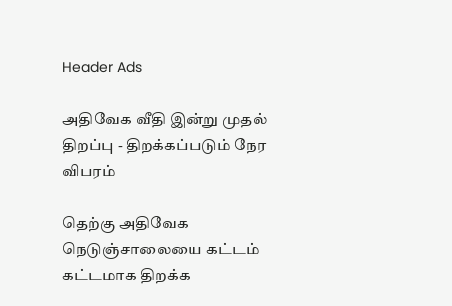Header Ads

அதிவேக வீதி இன்று முதல் திறப்பு - திறக்கப்படும் நேர விபரம்

தெற்கு அதிவேக நெடுஞ்சாலையை கட்டம் கட்டமாக திறக்க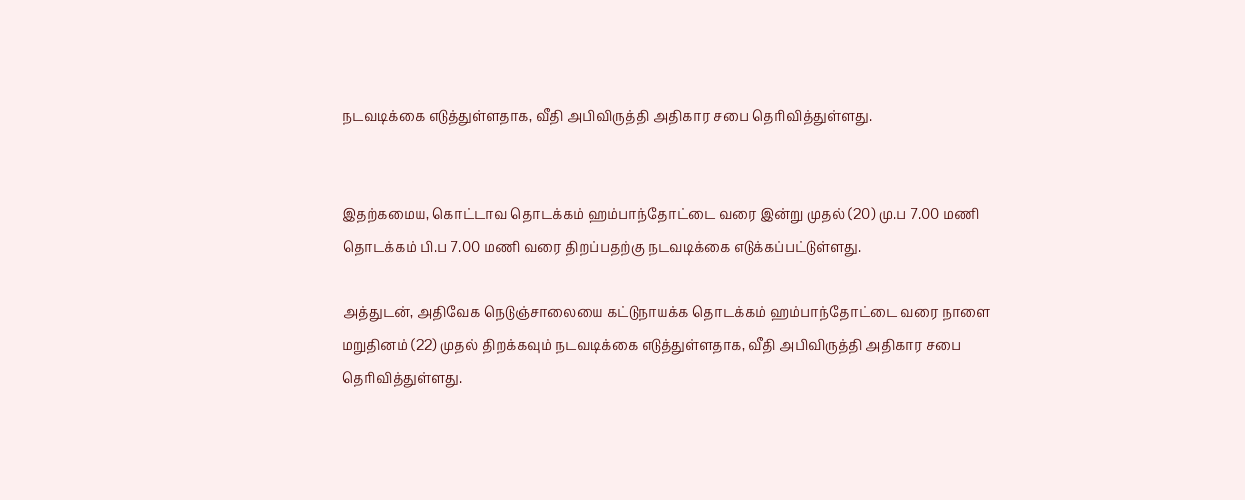நடவடிக்கை எடுத்துள்ளதாக, வீதி அபிவிருத்தி அதிகார சபை தெரிவித்துள்ளது.


இதற்கமைய, கொட்டாவ தொடக்கம் ஹம்பாந்தோட்டை வரை இன்று முதல் (20) மு.ப 7.00 மணி தொடக்கம் பி.ப 7.00 மணி வரை திறப்பதற்கு நடவடிக்கை எடுக்கப்பட்டுள்ளது.

அத்துடன், அதிவேக நெடுஞ்சாலையை கட்டுநாயக்க தொடக்கம் ஹம்பாந்தோட்டை வரை நாளை மறுதினம் (22) முதல் திறக்கவும் நடவடிக்கை எடுத்துள்ளதாக, வீதி அபிவிருத்தி அதிகார சபை தெரிவித்துள்ளது.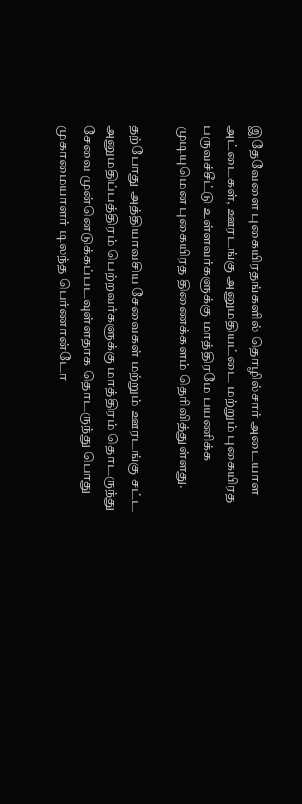இதேவேளை புகையிரதங்களில் தொழில்சார் அடையாள அட்டைகள், ஊரடங்கு அனுமதியட்டை மற்றும் புகையிரத பருவச்சீட்டு உள்ளவர்களுக்கு மாத்திரமே பயணிக்க முடியுமென புகையிரத திணைக்களம் தெரிவித்துள்ளது.

தற்போது அத்தியாவசிய சேவைகள் மற்றும் ஊரடங்கு சட்ட அனுமதிப்பத்திரம் பெற்றவர்களுக்கு மாத்திரம் தொடருந்து சேவை முன்னெடுக்கப்படவுள்ளதாக தொடருந்து பொது முகாமையாளர் டிலந்த பெர்ணான்டோ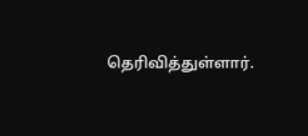தெரிவித்துள்ளார்.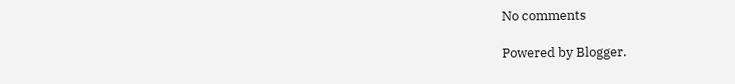No comments

Powered by Blogger.